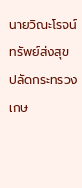นายวิณะโรจน์ ทรัพย์ส่งสุข ปลัดกระทรวงเกษ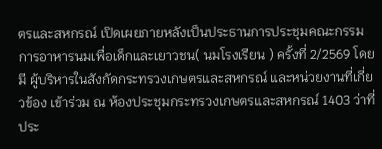ตรและสหกรณ์ เปิดเผยภายหลังเป็นประธานการประชุมคณะกรรมการอาหารนมเพื่อเด็กและเยาวชน( นมโรงเรียน ) ครั้งที่ 2/2569 โดยมี ผู้บริหารในสังกัดกระทรวงเกษตรและสหกรณ์ และหน่วยงานที่เกี่ยวข้อง เข้าร่วม ณ ห้องประชุมกระทรวงเกษตรและสหกรณ์ 1403 ว่าที่ประ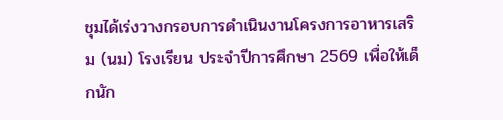ชุมได้เร่งวางกรอบการดำเนินงานโครงการอาหารเสริม (นม) โรงเรียน ประจำปีการศึกษา 2569 เพื่อให้เด็กนัก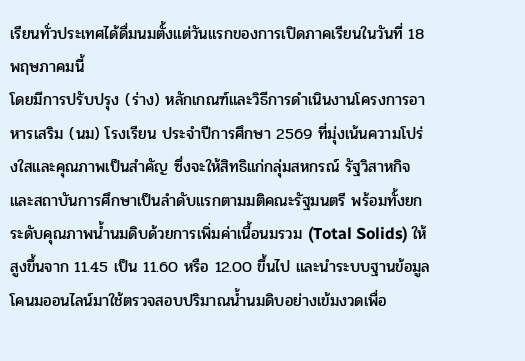เรียนทั่วประเทศได้ดื่มนมตั้งแต่วันแรกของการเปิดภาคเรียนในวันที่ 18 พฤษภาคมนี้
โดยมีการปรับปรุง (ร่าง) หลักเกณฑ์และวิธีการดำเนินงานโครงการอาหารเสริม (นม) โรงเรียน ประจำปีการศึกษา 2569 ที่มุ่งเน้นความโปร่งใสและคุณภาพเป็นสำคัญ ซึ่งจะให้สิทธิแก่กลุ่มสหกรณ์ รัฐวิสาหกิจ และสถาบันการศึกษาเป็นลำดับแรกตามมติคณะรัฐมนตรี พร้อมทั้งยกระดับคุณภาพน้ำนมดิบด้วยการเพิ่มค่าเนื้อนมรวม (Total Solids) ให้สูงขึ้นจาก 11.45 เป็น 11.60 หรือ 12.00 ขึ้นไป และนำระบบฐานข้อมูลโคนมออนไลน์มาใช้ตรวจสอบปริมาณน้ำนมดิบอย่างเข้มงวดเพื่อ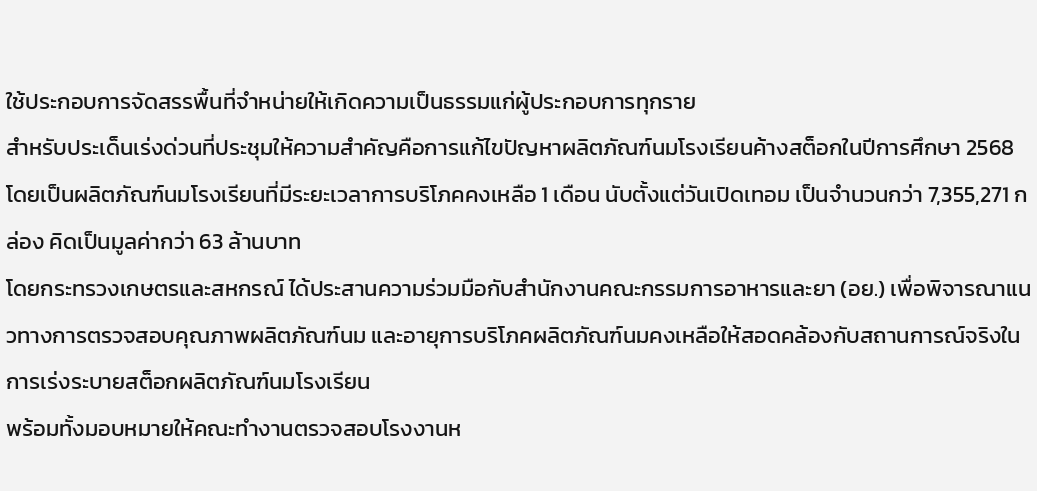ใช้ประกอบการจัดสรรพื้นที่จำหน่ายให้เกิดความเป็นธรรมแก่ผู้ประกอบการทุกราย
สำหรับประเด็นเร่งด่วนที่ประชุมให้ความสำคัญคือการแก้ไขปัญหาผลิตภัณฑ์นมโรงเรียนค้างสต็อกในปีการศึกษา 2568 โดยเป็นผลิตภัณฑ์นมโรงเรียนที่มีระยะเวลาการบริโภคคงเหลือ 1 เดือน นับตั้งแต่วันเปิดเทอม เป็นจำนวนกว่า 7,355,271 กล่อง คิดเป็นมูลค่ากว่า 63 ล้านบาท
โดยกระทรวงเกษตรและสหกรณ์ ได้ประสานความร่วมมือกับสำนักงานคณะกรรมการอาหารและยา (อย.) เพื่อพิจารณาแนวทางการตรวจสอบคุณภาพผลิตภัณฑ์นม และอายุการบริโภคผลิตภัณฑ์นมคงเหลือให้สอดคล้องกับสถานการณ์จริงในการเร่งระบายสต็อกผลิตภัณฑ์นมโรงเรียน
พร้อมทั้งมอบหมายให้คณะทำงานตรวจสอบโรงงานห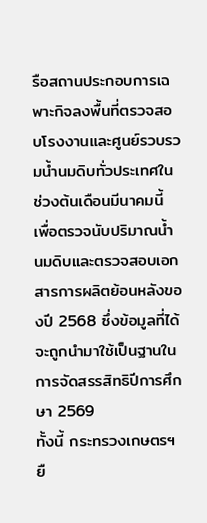รือสถานประกอบการเฉพาะกิจลงพื้นที่ตรวจสอบโรงงานและศูนย์รวบรวมน้ำนมดิบทั่วประเทศในช่วงต้นเดือนมีนาคมนี้ เพื่อตรวจนับปริมาณน้ำนมดิบและตรวจสอบเอกสารการผลิตย้อนหลังของปี 2568 ซึ่งข้อมูลที่ได้จะถูกนำมาใช้เป็นฐานในการจัดสรรสิทธิปีการศึกษา 2569
ทั้งนี้ กระทรวงเกษตรฯ ยื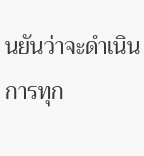นยันว่าจะดำเนินการทุก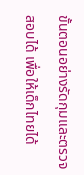ขั้นตอนอย่างรัดกุมและตรวจสอบได้ เพื่อให้เด็กไทยได้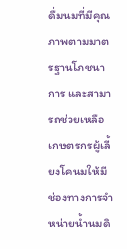ดื่มนมที่มีคุณภาพตามมาตรฐานโภชนาการ และสามารถช่วยเหลือเกษตรกรผู้เลี้ยงโคนมให้มีช่องทางการจำหน่ายน้ำนมดิ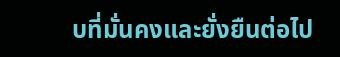บที่มั่นคงและยั่งยืนต่อไป